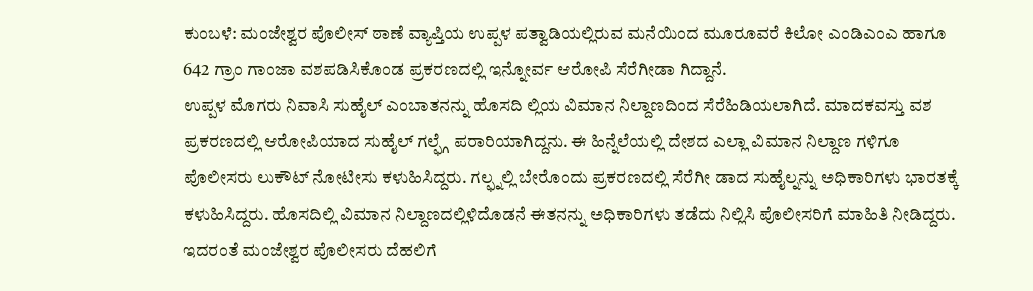ಕುಂಬಳೆ: ಮಂಜೇಶ್ವರ ಪೊಲೀಸ್ ಠಾಣೆ ವ್ಯಾಪ್ತಿಯ ಉಪ್ಪಳ ಪತ್ವಾಡಿಯಲ್ಲಿರುವ ಮನೆಯಿಂದ ಮೂರೂವರೆ ಕಿಲೋ ಎಂಡಿಎಂಎ ಹಾಗೂ 642 ಗ್ರಾಂ ಗಾಂಜಾ ವಶಪಡಿಸಿಕೊಂಡ ಪ್ರಕರಣದಲ್ಲಿ ಇನ್ನೋರ್ವ ಆರೋಪಿ ಸೆರೆಗೀಡಾ ಗಿದ್ದಾನೆ.
ಉಪ್ಪಳ ಮೊಗರು ನಿವಾಸಿ ಸುಹೈಲ್ ಎಂಬಾತನನ್ನು ಹೊಸದಿ ಲ್ಲಿಯ ವಿಮಾನ ನಿಲ್ದಾಣದಿಂದ ಸೆರೆಹಿಡಿಯಲಾಗಿದೆ. ಮಾದಕವಸ್ತು ವಶ ಪ್ರಕರಣದಲ್ಲಿ ಆರೋಪಿಯಾದ ಸುಹೈಲ್ ಗಲ್ಫ್ಗೆ ಪರಾರಿಯಾಗಿದ್ದನು. ಈ ಹಿನ್ನೆಲೆಯಲ್ಲಿ ದೇಶದ ಎಲ್ಲಾ ವಿಮಾನ ನಿಲ್ದಾಣ ಗಳಿಗೂ ಪೊಲೀಸರು ಲುಕೌಟ್ ನೋಟೀಸು ಕಳುಹಿಸಿದ್ದರು. ಗಲ್ಫ್ನಲ್ಲಿ ಬೇರೊಂದು ಪ್ರಕರಣದಲ್ಲಿ ಸೆರೆಗೀ ಡಾದ ಸುಹೈಲ್ನನ್ನು ಅಧಿಕಾರಿಗಳು ಭಾರತಕ್ಕೆ ಕಳುಹಿಸಿದ್ದರು. ಹೊಸದಿಲ್ಲಿ ವಿಮಾನ ನಿಲ್ದಾಣದಲ್ಲಿಳಿದೊಡನೆ ಈತನನ್ನು ಅಧಿಕಾರಿಗಳು ತಡೆದು ನಿಲ್ಲಿಸಿ ಪೊಲೀಸರಿಗೆ ಮಾಹಿತಿ ನೀಡಿದ್ದರು. ಇದರಂತೆ ಮಂಜೇಶ್ವರ ಪೊಲೀಸರು ದೆಹಲಿಗೆ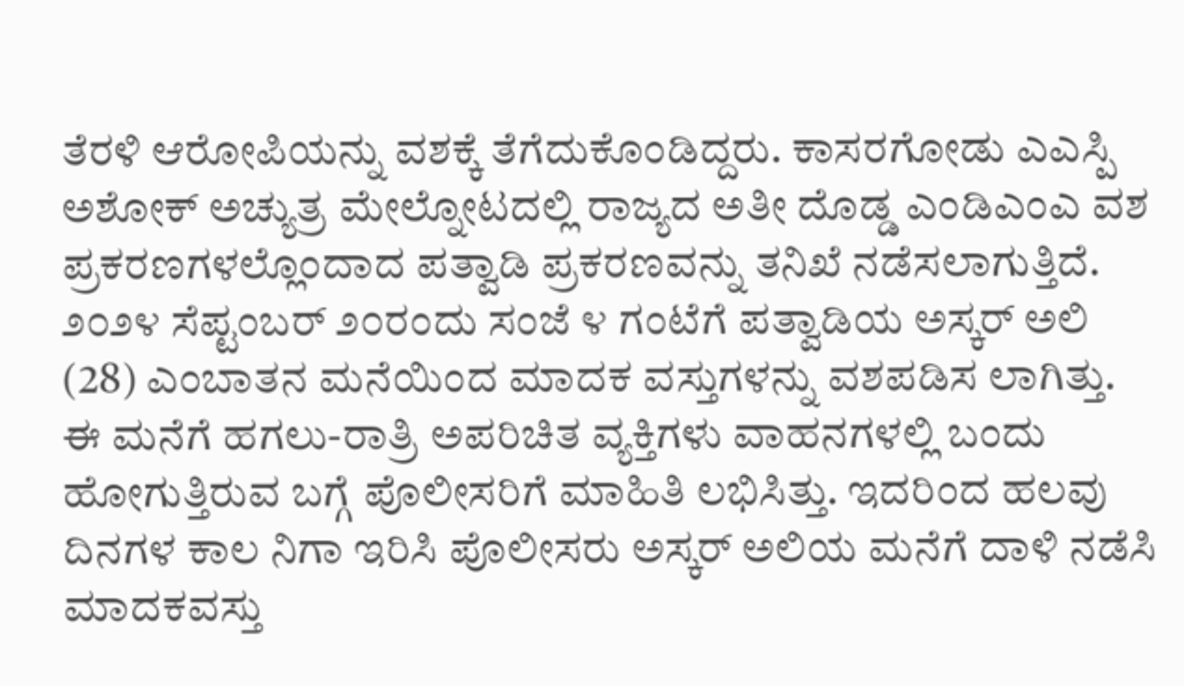ತೆರಳಿ ಆರೋಪಿಯನ್ನು ವಶಕ್ಕೆ ತೆಗೆದುಕೊಂಡಿದ್ದರು. ಕಾಸರಗೋಡು ಎಎಸ್ಪಿ ಅಶೋಕ್ ಅಚ್ಯುತ್ರ ಮೇಲ್ನೋಟದಲ್ಲಿ ರಾಜ್ಯದ ಅತೀ ದೊಡ್ಡ ಎಂಡಿಎಂಎ ವಶ ಪ್ರಕರಣಗಳಲ್ಲೊಂದಾದ ಪತ್ವಾಡಿ ಪ್ರಕರಣವನ್ನು ತನಿಖೆ ನಡೆಸಲಾಗುತ್ತಿದೆ.
೨೦೨೪ ಸೆಪ್ಟಂಬರ್ ೨೦ರಂದು ಸಂಜೆ ೪ ಗಂಟೆಗೆ ಪತ್ವಾಡಿಯ ಅಸ್ಕರ್ ಅಲಿ (28) ಎಂಬಾತನ ಮನೆಯಿಂದ ಮಾದಕ ವಸ್ತುಗಳನ್ನು ವಶಪಡಿಸ ಲಾಗಿತ್ತು. ಈ ಮನೆಗೆ ಹಗಲು-ರಾತ್ರಿ ಅಪರಿಚಿತ ವ್ಯಕ್ತಿಗಳು ವಾಹನಗಳಲ್ಲಿ ಬಂದು ಹೋಗುತ್ತಿರುವ ಬಗ್ಗೆ ಪೊಲೀಸರಿಗೆ ಮಾಹಿತಿ ಲಭಿಸಿತ್ತು. ಇದರಿಂದ ಹಲವು ದಿನಗಳ ಕಾಲ ನಿಗಾ ಇರಿಸಿ ಪೊಲೀಸರು ಅಸ್ಕರ್ ಅಲಿಯ ಮನೆಗೆ ದಾಳಿ ನಡೆಸಿ ಮಾದಕವಸ್ತು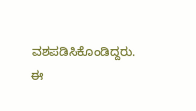ವಶಪಡಿಸಿಕೊಂಡಿದ್ದರು. ಈ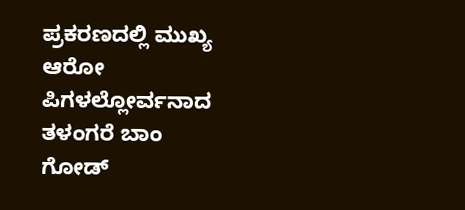ಪ್ರಕರಣದಲ್ಲಿ ಮುಖ್ಯ ಆರೋ ಪಿಗಳಲ್ಲೋರ್ವನಾದ ತಳಂಗರೆ ಬಾಂ ಗೋಡ್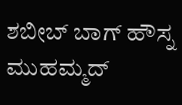ಶಬೀಬ್ ಬಾಗ್ ಹೌಸ್ನ ಮುಹಮ್ಮದ್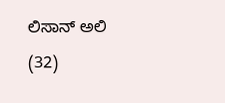ಲಿಸಾನ್ ಅಲಿ (32)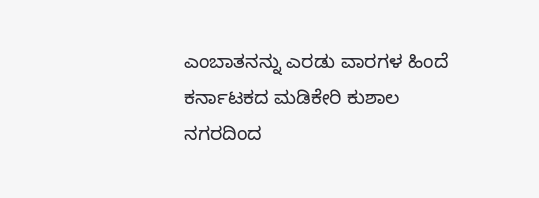ಎಂಬಾತನನ್ನು ಎರಡು ವಾರಗಳ ಹಿಂದೆ ಕರ್ನಾಟಕದ ಮಡಿಕೇರಿ ಕುಶಾಲ ನಗರದಿಂದ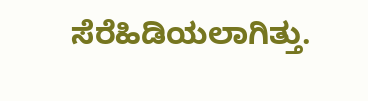ಸೆರೆಹಿಡಿಯಲಾಗಿತ್ತು.